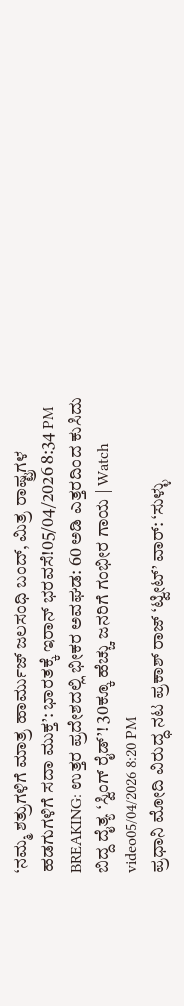‘ನಮ್ಮ ಶತ್ರುಗಳಿಗೆ ಮಾತ್ರ ಹಾರ್ಮುಜ್ ಜಲಸಂಧಿ ಬಂದ್, ಮಿತ್ರ ರಾಷ್ಟ್ರಗಳ ಹಡಗುಗಳಿಗೆ ಸದಾ ಮುಕ್ತ’: ಭಾರತಕ್ಕೆ ಇರಾನ್ ಭರವಸೆ!05/04/2026 8:34 PM
BREAKING: ಉತ್ತರ ಪ್ರದೇಶದಲ್ಲಿ ಭೀಕರ ಅವಘಡ: 60 ಅಡಿ ಎತ್ತರದಿಂದ ಕುಸಿದು ಬಿದ್ದ ದೈತ್ಯ ‘ಸ್ವಿಂಗ್ ರೈಡ್’! 30ಕ್ಕೂ ಹೆಚ್ಚು ಜನರಿಗೆ ಗಂಭೀರ ಗಾಯ | Watch video05/04/2026 8:20 PM
ಪ್ರಧಾನಿ ಮೋದಿ ವಿರುದ್ಧ ನಟ ಪ್ರಕಾಶ್ ರಾಜ್ ‘ಟ್ವೀಟ್’ ವಾರ್: ‘ಸುಳ್ಳು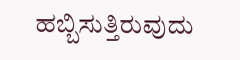ಹಬ್ಬಿಸುತ್ತಿರುವುದು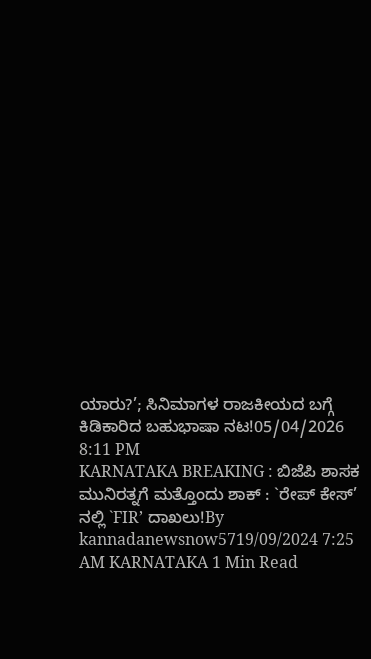ಯಾರು?’; ಸಿನಿಮಾಗಳ ರಾಜಕೀಯದ ಬಗ್ಗೆ ಕಿಡಿಕಾರಿದ ಬಹುಭಾಷಾ ನಟ!05/04/2026 8:11 PM
KARNATAKA BREAKING : ಬಿಜೆಪಿ ಶಾಸಕ ಮುನಿರತ್ನಗೆ ಮತ್ತೊಂದು ಶಾಕ್ : `ರೇಪ್ ಕೇಸ್’ ನಲ್ಲಿ `FIR’ ದಾಖಲು!By kannadanewsnow5719/09/2024 7:25 AM KARNATAKA 1 Min Read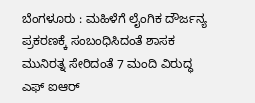ಬೆಂಗಳೂರು : ಮಹಿಳೆಗೆ ಲೈಂಗಿಕ ದೌರ್ಜನ್ಯ ಪ್ರಕರಣಕ್ಕೆ ಸಂಬಂಧಿಸಿದಂತೆ ಶಾಸಕ ಮುನಿರತ್ನ ಸೇರಿದಂತೆ 7 ಮಂದಿ ವಿರುದ್ಧ ಎಫ್ ಐಆರ್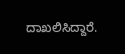ದಾಖಲಿಸಿದ್ದಾರೆ.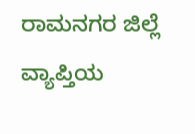ರಾಮನಗರ ಜಿಲ್ಲೆ ವ್ಯಾಪ್ತಿಯ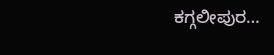ಕಗ್ಗಲೀಪುರ…